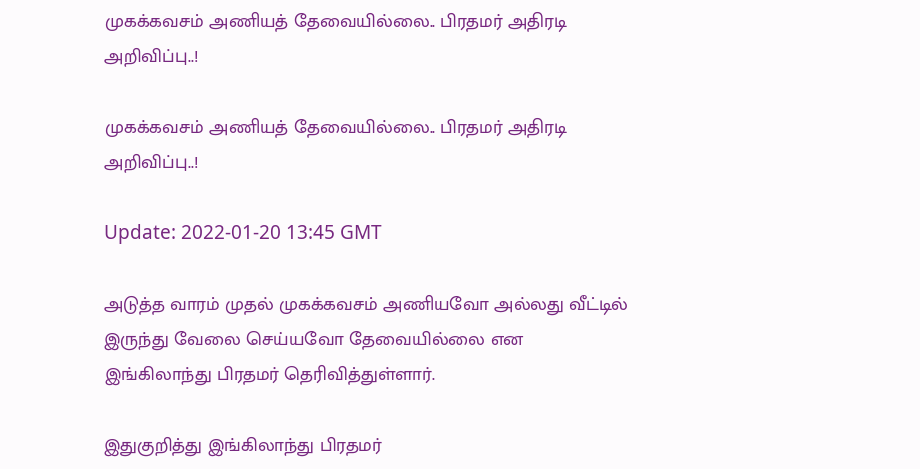முகக்கவசம் அணியத் தேவையில்லை.. பிரதமர் அதிரடி அறிவிப்பு..!

முகக்கவசம் அணியத் தேவையில்லை.. பிரதமர் அதிரடி அறிவிப்பு..!

Update: 2022-01-20 13:45 GMT

அடுத்த வாரம் முதல் முகக்கவசம் அணியவோ அல்லது வீட்டில் இருந்து வேலை செய்யவோ தேவையில்லை என இங்கிலாந்து பிரதமர் தெரிவித்துள்ளார்.

இதுகுறித்து இங்கிலாந்து பிரதமர்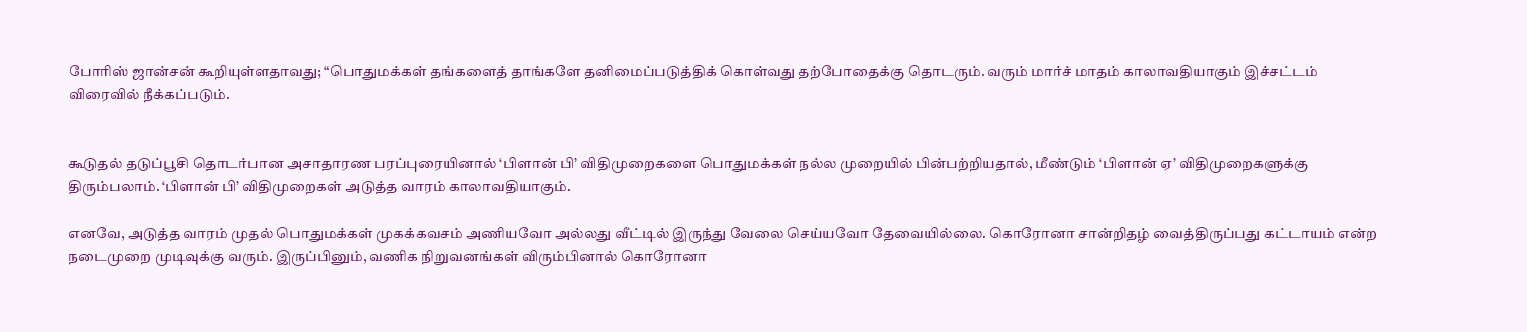போரிஸ் ஜான்சன் கூறியுள்ளதாவது; “பொதுமக்கள் தங்களைத் தாங்களே தனிமைப்படுத்திக் கொள்வது தற்போதைக்கு தொடரும். வரும் மார்ச் மாதம் காலாவதியாகும் இச்சட்டம் விரைவில் நீக்கப்படும்.


கூடுதல் தடுப்பூசி தொடர்பான அசாதாரண பரப்புரையினால் ‘பிளான் பி’ விதிமுறைகளை பொதுமக்கள் நல்ல முறையில் பின்பற்றியதால், மீண்டும் ‘பிளான் ஏ’ விதிமுறைகளுக்கு திரும்பலாம். ‘பிளான் பி’ விதிமுறைகள் அடுத்த வாரம் காலாவதியாகும்.

எனவே, அடுத்த வாரம் முதல் பொதுமக்கள் முகக்கவசம் அணியவோ அல்லது வீட்டில் இருந்து வேலை செய்யவோ தேவையில்லை. கொரோனா சான்றிதழ் வைத்திருப்பது கட்டாயம் என்ற நடைமுறை முடிவுக்கு வரும். இருப்பினும், வணிக நிறுவனங்கள் விரும்பினால் கொரோனா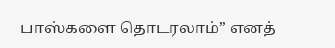பாஸ்களை தொடரலாம்” எனத்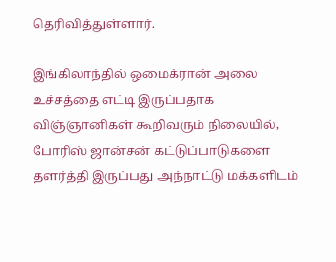தெரிவித்துள்ளார்.

இங்கிலாந்தில் ஒமைக்ரான் அலை உச்சத்தை எட்டி இருப்பதாக விஞ்ஞானிகள் கூறிவரும் நிலையில், போரிஸ் ஜான்சன் கட்டுப்பாடுகளை தளர்த்தி இருப்பது அந்நாட்டு மக்களிடம்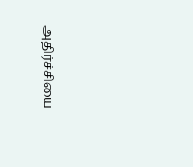அதிர்ச்சியை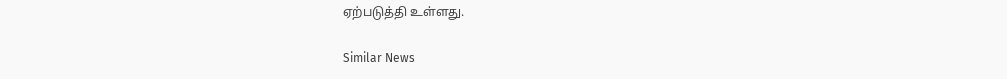ஏற்படுத்தி உள்ளது.

Similar News